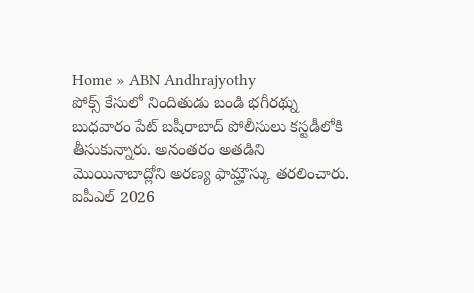Home » ABN Andhrajyothy
పోక్స్ కేసులో నిందితుడు బండి భగీరథ్ను బుధవారం పేట్ బషీరాబాద్ పోలీసులు కస్టడీలోకి తీసుకున్నారు. అనంతరం అతడిని మొయినాబాద్లోని అరణ్య ఫామ్హౌస్కు తరలించారు.
ఐపీఎల్ 2026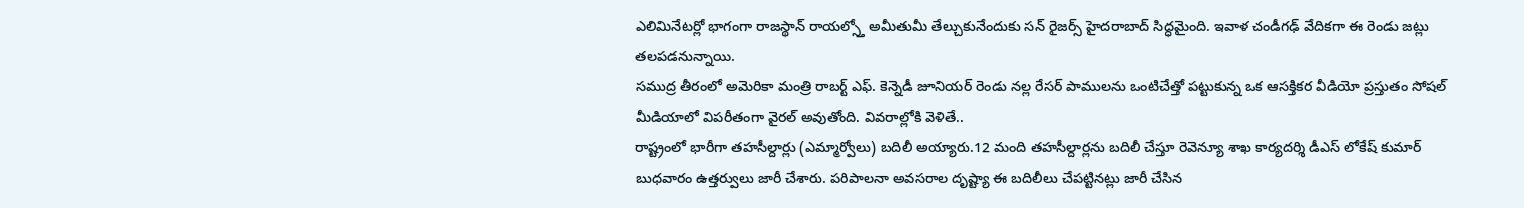ఎలిమినేటర్లో భాగంగా రాజస్థాన్ రాయల్స్తో అమీతుమీ తేల్చుకునేందుకు సన్ రైజర్స్ హైదరాబాద్ సిద్ధమైంది. ఇవాళ చండీగఢ్ వేదికగా ఈ రెండు జట్లు తలపడనున్నాయి.
సముద్ర తీరంలో అమెరికా మంత్రి రాబర్ట్ ఎఫ్. కెన్నెడీ జూనియర్ రెండు నల్ల రేసర్ పాములను ఒంటిచేత్తో పట్టుకున్న ఒక ఆసక్తికర వీడియో ప్రస్తుతం సోషల్ మీడియాలో విపరీతంగా వైరల్ అవుతోంది. వివరాల్లోకి వెళితే..
రాష్ట్రంలో భారీగా తహసీల్దార్లు (ఎమ్మార్వోలు) బదిలీ అయ్యారు.12 మంది తహసీల్దార్లను బదిలీ చేస్తూ రెవెన్యూ శాఖ కార్యదర్శి డీఎస్ లోకేష్ కుమార్ బుధవారం ఉత్తర్వులు జారీ చేశారు. పరిపాలనా అవసరాల దృష్ట్యా ఈ బదిలీలు చేపట్టినట్లు జారీ చేసిన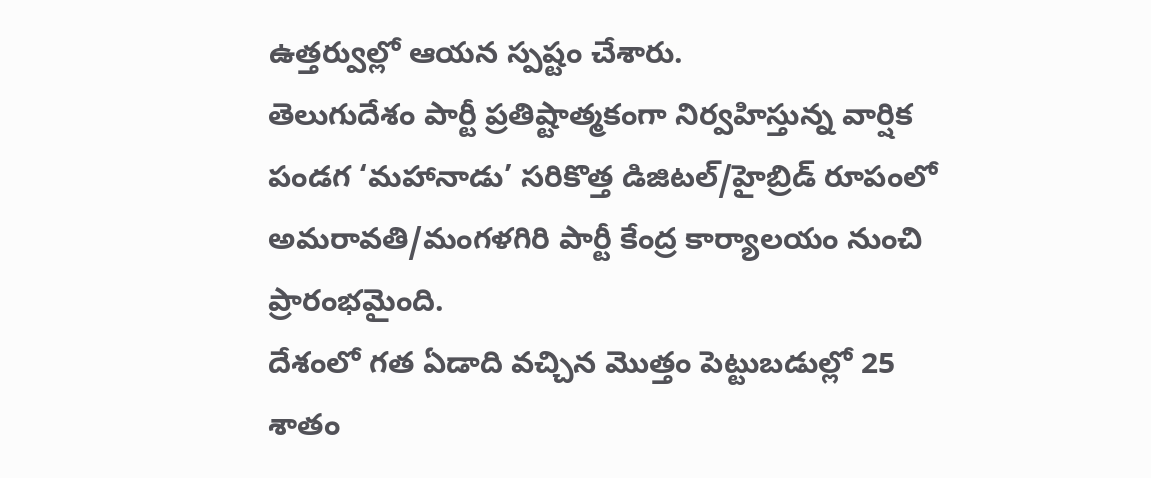ఉత్తర్వుల్లో ఆయన స్పష్టం చేశారు.
తెలుగుదేశం పార్టీ ప్రతిష్టాత్మకంగా నిర్వహిస్తున్న వార్షిక పండగ ‘మహానాడు’ సరికొత్త డిజిటల్/హైబ్రిడ్ రూపంలో అమరావతి/మంగళగిరి పార్టీ కేంద్ర కార్యాలయం నుంచి ప్రారంభమైంది.
దేశంలో గత ఏడాది వచ్చిన మొత్తం పెట్టుబడుల్లో 25 శాతం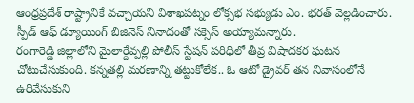ఆంధ్రప్రదేశ్ రాష్ట్రానికే వచ్చాయని విశాఖపట్నం లోక్సభ సభ్యుడు ఎం. భరత్ వెల్లడించారు. స్పీడ్ ఆఫ్ డ్యూయింగ్ బిజినెస్ నినాదంతో సక్సెస్ అయ్యామన్నారు.
రంగారెడ్డి జిల్లాలోని మైలార్దేవ్పల్లి పోలీస్ స్టేషన్ పరిధిలో తీవ్ర విషాదకర ఘటన చోటుచేసుకుంది. కన్నతల్లి మరణాన్ని తట్టుకోలేక.. ఓ ఆటో డ్రైవర్ తన నివాసంలోనే ఉరివేసుకుని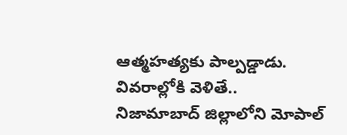ఆత్మహత్యకు పాల్పడ్డాడు. వివరాల్లోకి వెళితే..
నిజామాబాద్ జిల్లాలోని మోపాల్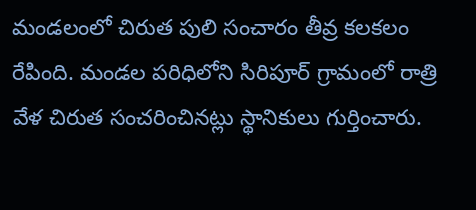మండలంలో చిరుత పులి సంచారం తీవ్ర కలకలం రేపింది. మండల పరిధిలోని సిరిపూర్ గ్రామంలో రాత్రి వేళ చిరుత సంచరించినట్లు స్థానికులు గుర్తించారు.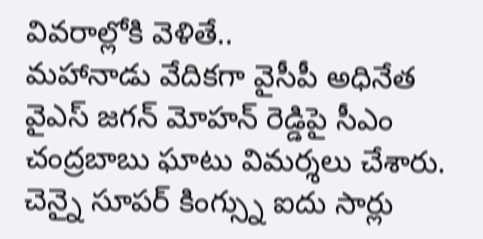వివరాల్లోకి వెళితే..
మహానాడు వేదికగా వైసీపీ అధినేత వైఎస్ జగన్ మోహన్ రెడ్డిపై సీఎం చంద్రబాబు ఘాటు విమర్శలు చేశారు.
చెన్నై సూపర్ కింగ్స్ను ఐదు సార్లు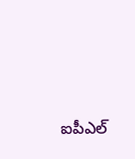ఐపీఎల్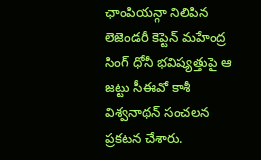ఛాంపియన్గా నిలిపిన లెజెండరీ కెప్టెన్ మహేంద్ర సింగ్ ధోనీ భవిష్యత్తుపై ఆ జట్టు సీఈవో కాశీ విశ్వనాథన్ సంచలన ప్రకటన చేశారు.